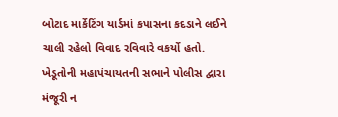બોટાદ માર્કેટિંગ યાર્ડમાં કપાસના કદડાને લઈને ચાલી રહેલો વિવાદ રવિવારે વકર્યો હતો. ખેડૂતોની મહાપંચાયતની સભાને પોલીસ દ્વારા મંજૂરી ન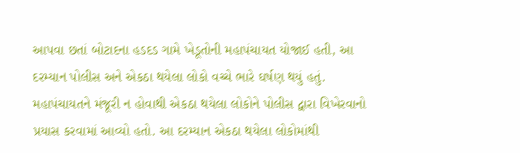આપવા છતાં બોટાદના હડદડ ગામે ખેડૂતોની મહાપંચાયત યોજાઈ હતી, આ દરમ્યાન પોલીસ અને એકઠા થયેલા લોકો વચ્ચે ભારે ઘર્ષણ થયું હતું. મહાપંચાયતને મંજૂરી ન હોવાથી એકઠા થયેલા લોકોને પોલીસ દ્વારા વિખેરવાનો પ્રયાસ કરવામાં આવ્યો હતો. આ દરમ્યાન એકઠા થયેલા લોકોમાંથી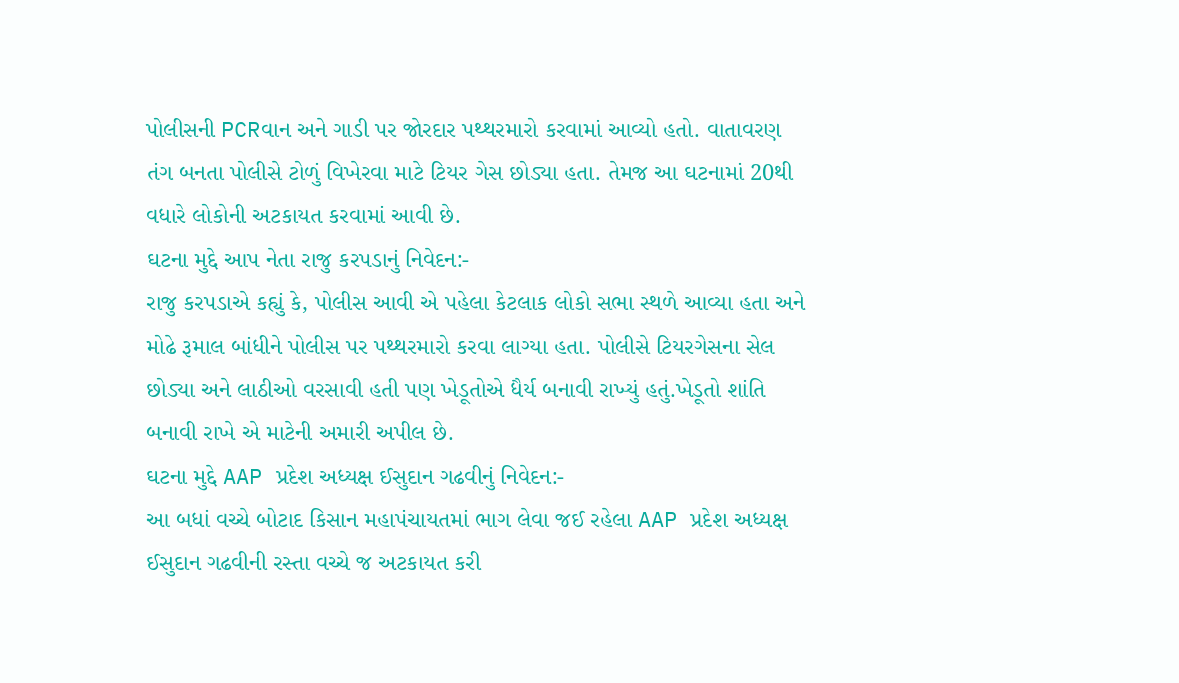પોલીસની PCRવાન અને ગાડી પર જોરદાર પથ્થરમારો કરવામાં આવ્યો હતો. વાતાવરણ તંગ બનતા પોલીસે ટોળું વિખેરવા માટે ટિયર ગેસ છોડ્યા હતા. તેમજ આ ઘટનામાં 20થી વધારે લોકોની અટકાયત કરવામાં આવી છે.
ઘટના મુદ્દે આપ નેતા રાજુ કરપડાનું નિવેદન:-
રાજુ કરપડાએ કહ્યું કે, પોલીસ આવી એ પહેલા કેટલાક લોકો સભા સ્થળે આવ્યા હતા અને મોઢે રૂમાલ બાંધીને પોલીસ પર પથ્થરમારો કરવા લાગ્યા હતા. પોલીસે ટિયરગેસના સેલ છોડ્યા અને લાઠીઓ વરસાવી હતી પણ ખેડૂતોએ ધૈર્ય બનાવી રાખ્યું હતું.ખેડૂતો શાંતિ બનાવી રાખે એ માટેની અમારી અપીલ છે.
ઘટના મુદ્દે AAP પ્રદેશ અધ્યક્ષ ઈસુદાન ગઢવીનું નિવેદન:-
આ બધાં વચ્ચે બોટાદ કિસાન મહાપંચાયતમાં ભાગ લેવા જઈ રહેલા AAP પ્રદેશ અધ્યક્ષ ઈસુદાન ગઢવીની રસ્તા વચ્ચે જ અટકાયત કરી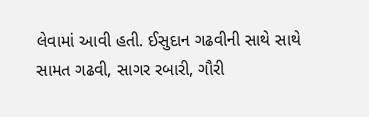લેવામાં આવી હતી. ઈસુદાન ગઢવીની સાથે સાથે સામત ગઢવી, સાગર રબારી, ગૌરી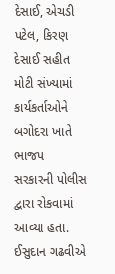દેસાઈ, એચડી પટેલ, કિરણ દેસાઈ સહીત મોટી સંખ્યામાં કાર્યકર્તાઓને બગોદરા ખાતે ભાજપ સરકારની પોલીસ દ્વારા રોકવામાં આવ્યા હતા. ઈસુદાન ગઢવીએ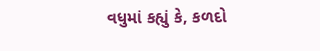વધુમાં કહ્યું કે, કળદો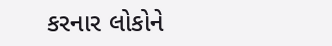કરનાર લોકોને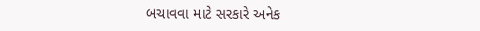બચાવવા માટે સરકારે અનેક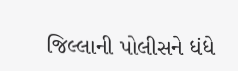જિલ્લાની પોલીસને ધંધે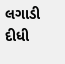લગાડી દીધી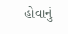હોવાનું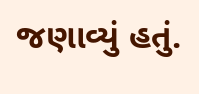જણાવ્યું હતું.